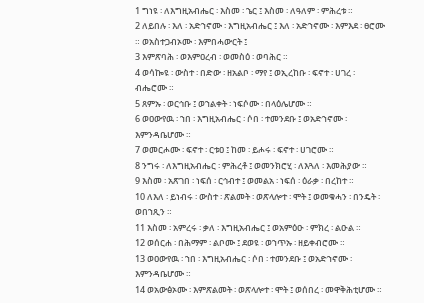1 ግነዩ ፡ ለእግዚአብሔር ፡ እስመ ፡ ኄር ፤ እስመ ፡ ለዓለም ፡ ምሕረቱ ።
2 ለይበሉ ፡ እለ ፡ አድኀኖሙ ፡ እግዚአብሔር ፤ እለ ፡ አድኀኖሙ ፡ እምእደ ፡ ፀሮሙ ። ወአስተጋብኦሙ ፡ እምበሓውርት ፤
3 እምጽባሕ ፡ ወእምዐረብ ፡ ወመስዕ ፡ ወባሕር ።
4 ወሳኰዩ ፡ ውስተ ፡ በድው ፡ ዘአልቦ ፡ ማየ ፤ ወኢረከቡ ፡ ፍኖተ ፡ ሀገረ ፡ ብሔሮሙ ።
5 ጸምኡ ፡ ወርኅቡ ፤ ወኀልቀት ፡ ነፍሶሙ ፡ በላዕሌሆሙ ።
6 ወዐውየዉ ፡ ኀበ ፡ እግዚአብሔር ፡ ሶበ ፡ ተመንደቡ ፤ ወአድኀኖሙ ፡ እምንዳቤሆሙ ።
7 ወመርሖሙ ፡ ፍኖተ ፡ ርቱዐ ፤ ከመ ፡ ይሖሩ ፡ ፍኖተ ፡ ሀገሮሙ ።
8 ንግሩ ፡ ለእግዚአብሔር ፡ ምሕረቶ ፤ ወመንክሮሂ ፡ ለእጓለ ፡ እመሕያው ።
9 እስመ ፡ አጽገበ ፡ ነፍሰ ፡ ርኅብተ ፤ ወመልአ ፡ ነፍሰ ፡ ዕራቃ ፡ በረከተ ።
10 ለእለ ፡ ይነብሩ ፡ ውስተ ፡ ጽልመት ፡ ወጽላሎተ ፡ ሞት ፤ ወመቁሓን ፡ በንዴት ፡ ወበኀጺን ።
11 እስመ ፡ አምረሩ ፡ ቃለ ፡ እግዚአብሔር ፤ ወአምዕዑ ፡ ምክረ ፡ ልዑል ።
12 ወሰርሐ ፡ በሕማም ፡ ልቦሙ ፤ ደወዩ ፡ ወኀጥኡ ፡ ዘይቀብሮሙ ።
13 ወዐውየዉ ፡ ኀበ ፡ እግዚአብሔር ፡ ሶበ ፡ ተመንደቡ ፤ ወአድኀኖሙ ፡ እምንዳቤሆሙ ።
14 ወአውፅኦሙ ፡ እምጽልመት ፡ ወጽላሎተ ፡ ሞት ፤ ወሰበረ ፡ መዋቅሕቲሆሙ ።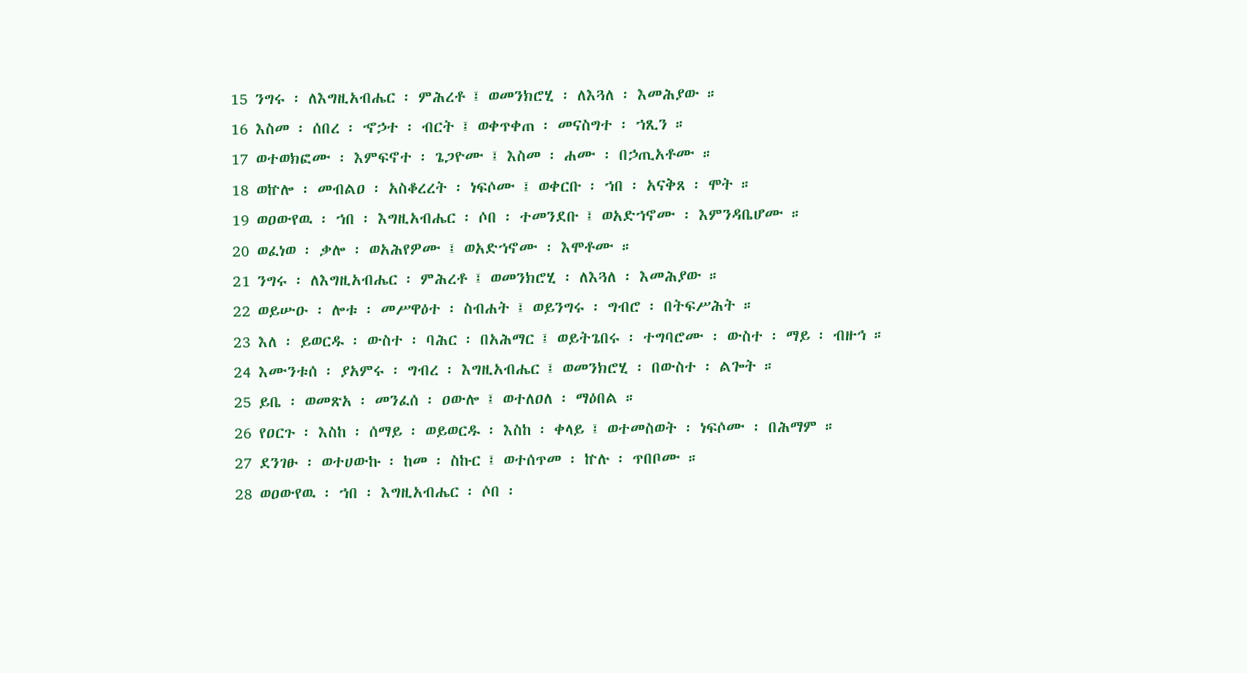15 ንግሩ ፡ ለእግዚአብሔር ፡ ምሕረቶ ፤ ወመንክሮሂ ፡ ለእጓለ ፡ እመሕያው ።
16 እስመ ፡ ሰበረ ፡ ኆኃተ ፡ ብርት ፤ ወቀጥቀጠ ፡ መናስግተ ፡ ኀጺን ።
17 ወተወክፎሙ ፡ እምፍኖተ ፡ ጌጋዮሙ ፤ እስመ ፡ ሐሙ ፡ በኃጢአቶሙ ።
18 ወኵሎ ፡ መብልዐ ፡ አስቆረረት ፡ ነፍሶሙ ፤ ወቀርቡ ፡ ኀበ ፡ አናቅጸ ፡ ሞት ።
19 ወዐውየዉ ፡ ኀበ ፡ እግዚአብሔር ፡ ሶበ ፡ ተመንደቡ ፤ ወአድኀኖሙ ፡ እምንዳቤሆሙ ።
20 ወፈነወ ፡ ቃሎ ፡ ወአሕየዎሙ ፤ ወአድኀኖሙ ፡ እሞቶሙ ።
21 ንግሩ ፡ ለእግዚአብሔር ፡ ምሕረቶ ፤ ወመንክሮሂ ፡ ለእጓለ ፡ እመሕያው ።
22 ወይሡዑ ፡ ሎቱ ፡ መሥዋዕተ ፡ ስብሐት ፤ ወይንግሩ ፡ ግብሮ ፡ በትፍሥሕት ።
23 እለ ፡ ይወርዱ ፡ ውስተ ፡ ባሕር ፡ በአሕማር ፤ ወይትጌበሩ ፡ ተግባሮሙ ፡ ውስተ ፡ ማይ ፡ ብዙኅ ።
24 እሙንቱሰ ፡ ያአምሩ ፡ ግብረ ፡ እግዚአብሔር ፤ ወመንክሮሂ ፡ በውስተ ፡ ልጐት ።
25 ይቤ ፡ ወመጽአ ፡ መንፈሰ ፡ ዐውሎ ፤ ወተለዐለ ፡ ማዕበል ።
26 የዐርጉ ፡ እስከ ፡ ሰማይ ፡ ወይወርዱ ፡ እስከ ፡ ቀላይ ፤ ወተመስወት ፡ ነፍሶሙ ፡ በሕማም ።
27 ደንገፁ ፡ ወተሀውኩ ፡ ከመ ፡ ስኩር ፤ ወተሰጥመ ፡ ኵሉ ፡ ጥበቦሙ ።
28 ወዐውየዉ ፡ ኀበ ፡ እግዚአብሔር ፡ ሶበ ፡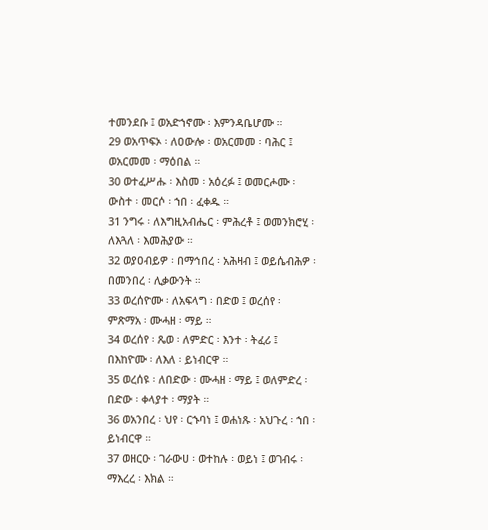ተመንደቡ ፤ ወአድኀኖሙ ፡ እምንዳቤሆሙ ።
29 ወአጥፍኦ ፡ ለዐውሎ ፡ ወአርመመ ፡ ባሕር ፤ ወአርመመ ፡ ማዕበል ።
30 ወተፈሥሑ ፡ እስመ ፡ አዕረፉ ፤ ወመርሖሙ ፡ ውስተ ፡ መርሶ ፡ ኀበ ፡ ፈቀዱ ።
31 ንግሩ ፡ ለእግዚአብሔር ፡ ምሕረቶ ፤ ወመንክሮሂ ፡ ለእጓለ ፡ እመሕያው ።
32 ወያዐብይዎ ፡ በማኅበረ ፡ አሕዛብ ፤ ወይሴብሕዎ ፡ በመንበረ ፡ ሊቃውንት ።
33 ወረሰዮሙ ፡ ለአፍላግ ፡ በድወ ፤ ወረሰየ ፡ ምጽማአ ፡ ሙሓዘ ፡ ማይ ።
34 ወረሰየ ፡ ጼወ ፡ ለምድር ፡ እንተ ፡ ትፈሪ ፤ በእከዮሙ ፡ ለእለ ፡ ይነብርዋ ።
35 ወረሰዩ ፡ ለበድው ፡ ሙሓዘ ፡ ማይ ፤ ወለምድረ ፡ በድው ፡ ቀላያተ ፡ ማያት ።
36 ወአንበረ ፡ ህየ ፡ ርኁባነ ፤ ወሐነጹ ፡ አህጉረ ፡ ኀበ ፡ ይነብርዋ ።
37 ወዘርዑ ፡ ገራውሀ ፡ ወተከሉ ፡ ወይነ ፤ ወገብሩ ፡ ማእረረ ፡ እክል ።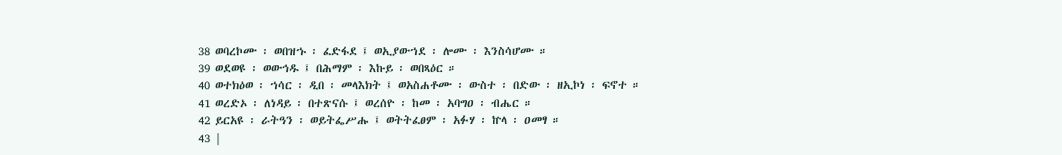38 ወባረኮሙ ፡ ወበዝኁ ፡ ፈድፋደ ፤ ወኢያውኀደ ፡ ሎሙ ፡ እንስሳሆሙ ።
39 ወደወዩ ፡ ወውኅዱ ፤ በሕማም ፡ እኩይ ፡ ወበጻዕር ።
40 ወተክዕወ ፡ ኀሳር ፡ ዲበ ፡ መላእክት ፤ ወአስሐቶሙ ፡ ውስተ ፡ በድው ፡ ዘኢኮነ ፡ ፍኖተ ።
41 ወረድኦ ፡ ለነዳይ ፡ በተጽናሱ ፤ ወረሰዮ ፡ ከመ ፡ አባግዐ ፡ ብሔር ።
42 ይርአዩ ፡ ራትዓን ፡ ወይትፌሥሑ ፤ ወትትፈፀም ፡ አፉሃ ፡ ኵላ ፡ ዐመፃ ።
43 |